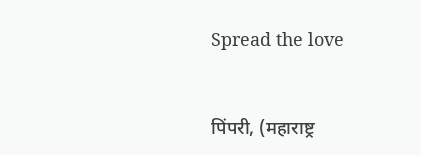Spread the love



पिंपरी, (महाराष्ट्र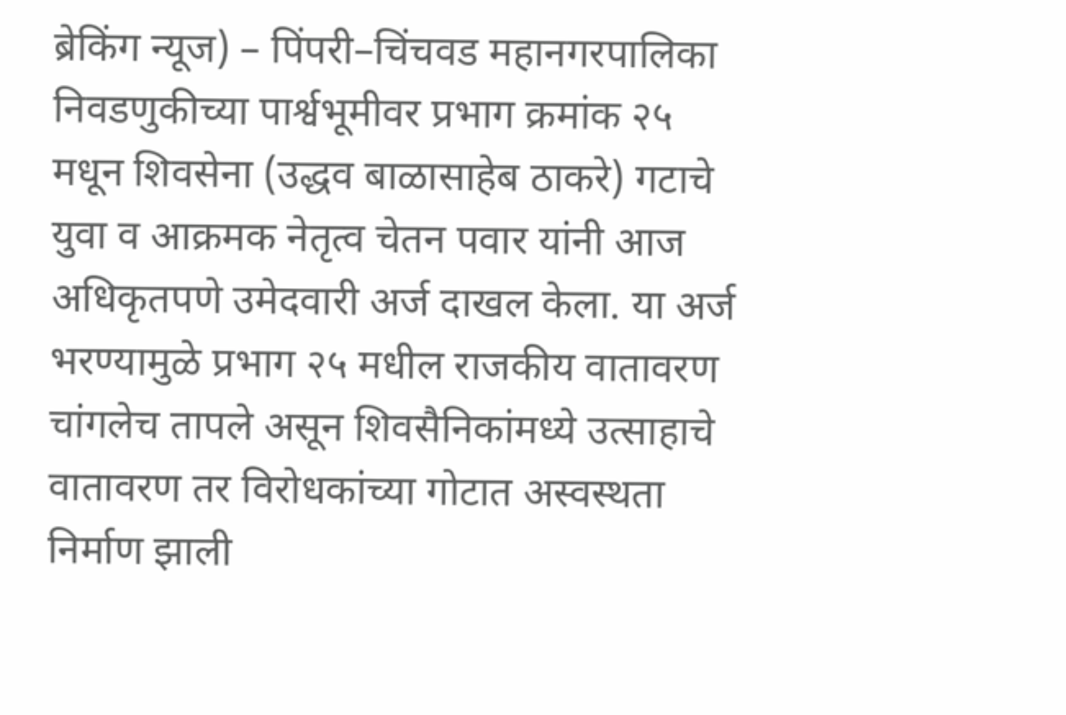ब्रेकिंग न्यूज) – पिंपरी–चिंचवड महानगरपालिका निवडणुकीच्या पार्श्वभूमीवर प्रभाग क्रमांक २५ मधून शिवसेना (उद्धव बाळासाहेब ठाकरे) गटाचे युवा व आक्रमक नेतृत्व चेतन पवार यांनी आज अधिकृतपणे उमेदवारी अर्ज दाखल केला. या अर्ज भरण्यामुळे प्रभाग २५ मधील राजकीय वातावरण चांगलेच तापले असून शिवसैनिकांमध्ये उत्साहाचे वातावरण तर विरोधकांच्या गोटात अस्वस्थता निर्माण झाली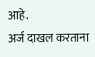आहे.
अर्ज दाखल करताना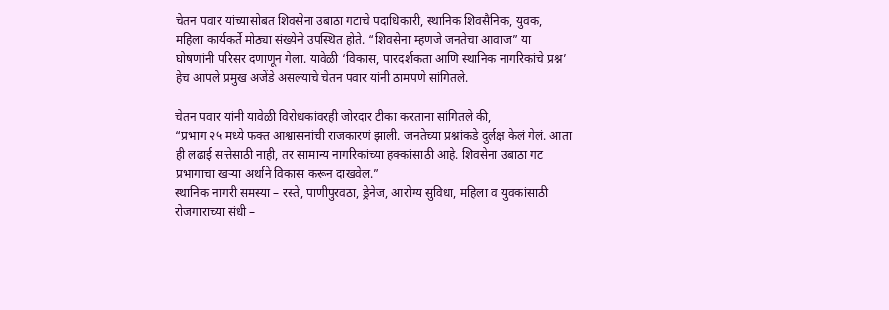चेतन पवार यांच्यासोबत शिवसेना उबाठा गटाचे पदाधिकारी, स्थानिक शिवसैनिक, युवक, महिला कार्यकर्ते मोठ्या संख्येने उपस्थित होते. “शिवसेना म्हणजे जनतेचा आवाज” या घोषणांनी परिसर दणाणून गेला. यावेळी ‘विकास, पारदर्शकता आणि स्थानिक नागरिकांचे प्रश्न’ हेच आपले प्रमुख अजेंडे असल्याचे चेतन पवार यांनी ठामपणे सांगितले.

चेतन पवार यांनी यावेळी विरोधकांवरही जोरदार टीका करताना सांगितले की,
“प्रभाग २५ मध्ये फक्त आश्वासनांची राजकारणं झाली. जनतेच्या प्रश्नांकडे दुर्लक्ष केलं गेलं. आता ही लढाई सत्तेसाठी नाही, तर सामान्य नागरिकांच्या हक्कांसाठी आहे. शिवसेना उबाठा गट प्रभागाचा खऱ्या अर्थाने विकास करून दाखवेल.”
स्थानिक नागरी समस्या – रस्ते, पाणीपुरवठा, ड्रेनेज, आरोग्य सुविधा, महिला व युवकांसाठी रोजगाराच्या संधी –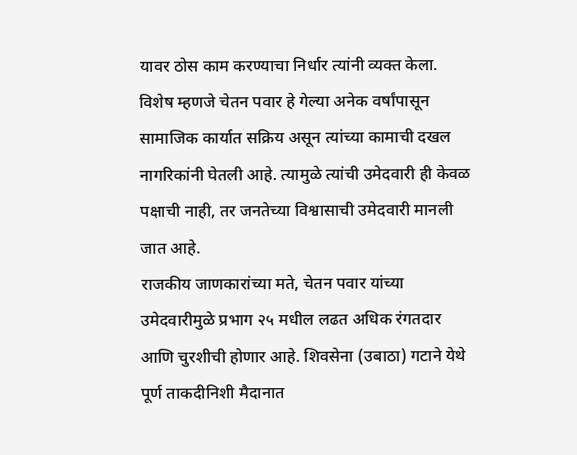यावर ठोस काम करण्याचा निर्धार त्यांनी व्यक्त केला. विशेष म्हणजे चेतन पवार हे गेल्या अनेक वर्षांपासून सामाजिक कार्यात सक्रिय असून त्यांच्या कामाची दखल नागरिकांनी घेतली आहे. त्यामुळे त्यांची उमेदवारी ही केवळ पक्षाची नाही, तर जनतेच्या विश्वासाची उमेदवारी मानली जात आहे.
राजकीय जाणकारांच्या मते, चेतन पवार यांच्या उमेदवारीमुळे प्रभाग २५ मधील लढत अधिक रंगतदार आणि चुरशीची होणार आहे. शिवसेना (उबाठा) गटाने येथे पूर्ण ताकदीनिशी मैदानात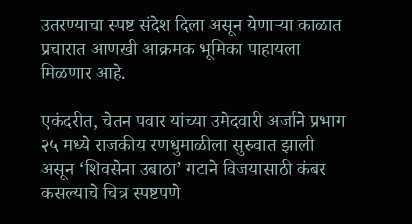उतरण्याचा स्पष्ट संदेश दिला असून येणाऱ्या काळात प्रचारात आणखी आक्रमक भूमिका पाहायला मिळणार आहे.

एकंदरीत, चेतन पवार यांच्या उमेदवारी अर्जाने प्रभाग २५ मध्ये राजकीय रणधुमाळीला सुरुवात झाली असून ‘शिवसेना उबाठा’ गटाने विजयासाठी कंबर कसल्याचे चित्र स्पष्टपणे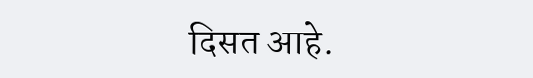दिसत आहे.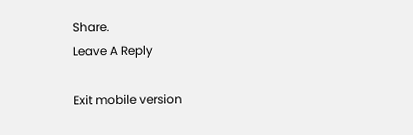Share.
Leave A Reply

Exit mobile version